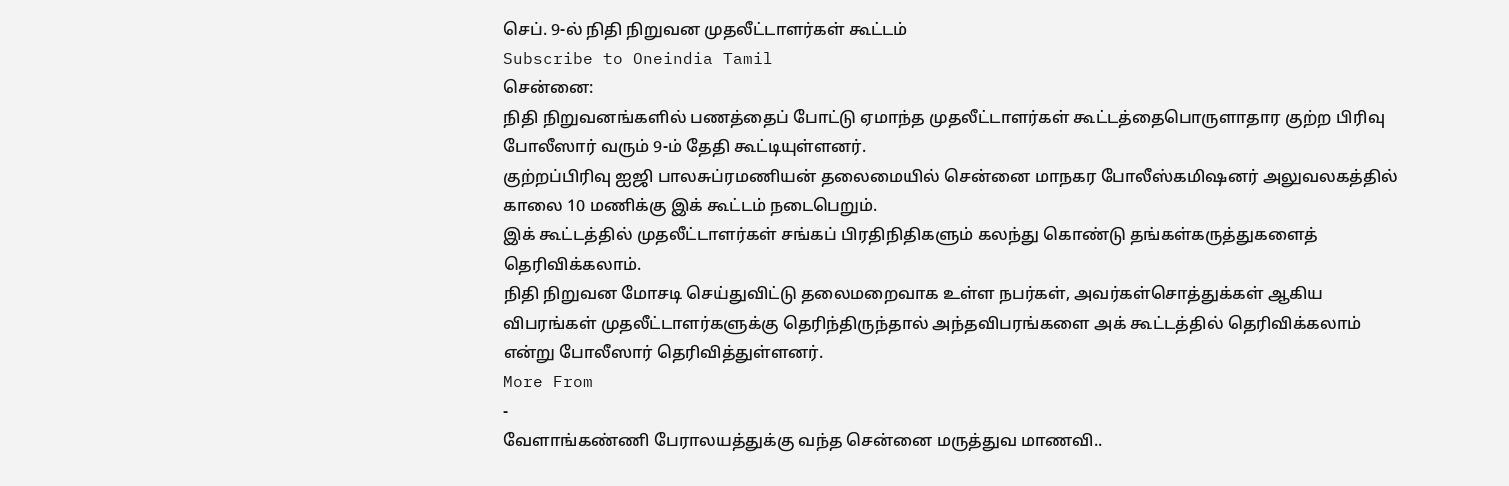செப். 9-ல் நிதி நிறுவன முதலீட்டாளர்கள் கூட்டம்
Subscribe to Oneindia Tamil
சென்னை:
நிதி நிறுவனங்களில் பணத்தைப் போட்டு ஏமாந்த முதலீட்டாளர்கள் கூட்டத்தைபொருளாதார குற்ற பிரிவு போலீஸார் வரும் 9-ம் தேதி கூட்டியுள்ளனர்.
குற்றப்பிரிவு ஐஜி பாலசுப்ரமணியன் தலைமையில் சென்னை மாநகர போலீஸ்கமிஷனர் அலுவலகத்தில் காலை 10 மணிக்கு இக் கூட்டம் நடைபெறும்.
இக் கூட்டத்தில் முதலீட்டாளர்கள் சங்கப் பிரதிநிதிகளும் கலந்து கொண்டு தங்கள்கருத்துகளைத் தெரிவிக்கலாம்.
நிதி நிறுவன மோசடி செய்துவிட்டு தலைமறைவாக உள்ள நபர்கள், அவர்கள்சொத்துக்கள் ஆகிய விபரங்கள் முதலீட்டாளர்களுக்கு தெரிந்திருந்தால் அந்தவிபரங்களை அக் கூட்டத்தில் தெரிவிக்கலாம் என்று போலீஸார் தெரிவித்துள்ளனர்.
More From
-
வேளாங்கண்ணி பேராலயத்துக்கு வந்த சென்னை மருத்துவ மாணவி..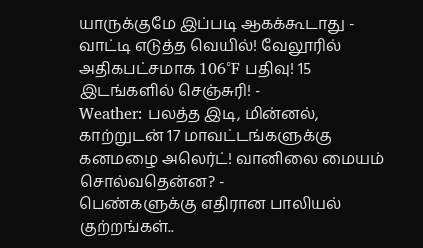யாருக்குமே இப்படி ஆகக்கூடாது -
வாட்டி எடுத்த வெயில்! வேலூரில் அதிகபட்சமாக 106°F பதிவு! 15 இடங்களில் செஞ்சுரி! -
Weather: பலத்த இடி, மின்னல், காற்றுடன் 17 மாவட்டங்களுக்கு கனமழை அலெர்ட்! வானிலை மையம் சொல்வதென்ன? -
பெண்களுக்கு எதிரான பாலியல் குற்றங்கள்..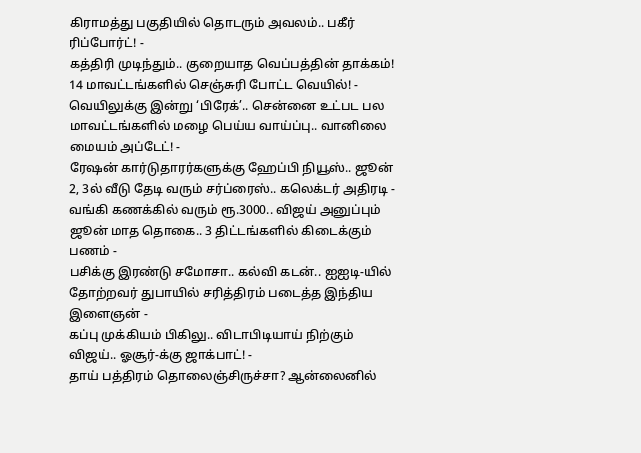கிராமத்து பகுதியில் தொடரும் அவலம்.. பகீர் ரிப்போர்ட்! -
கத்திரி முடிந்தும்.. குறையாத வெப்பத்தின் தாக்கம்! 14 மாவட்டங்களில் செஞ்சுரி போட்ட வெயில்! -
வெயிலுக்கு இன்று ‘பிரேக்’.. சென்னை உட்பட பல மாவட்டங்களில் மழை பெய்ய வாய்ப்பு.. வானிலை மையம் அப்டேட்! -
ரேஷன் கார்டுதாரர்களுக்கு ஹேப்பி நியூஸ்.. ஜூன் 2, 3ல் வீடு தேடி வரும் சர்ப்ரைஸ்.. கலெக்டர் அதிரடி -
வங்கி கணக்கில் வரும் ரூ.3000.. விஜய் அனுப்பும் ஜூன் மாத தொகை.. 3 திட்டங்களில் கிடைக்கும் பணம் -
பசிக்கு இரண்டு சமோசா.. கல்வி கடன்.. ஐஐடி-யில் தோற்றவர் துபாயில் சரித்திரம் படைத்த இந்திய இளைஞன் -
கப்பு முக்கியம் பிகிலு.. விடாபிடியாய் நிற்கும் விஜய்.. ஓசூர்-க்கு ஜாக்பாட்! -
தாய் பத்திரம் தொலைஞ்சிருச்சா? ஆன்லைனில்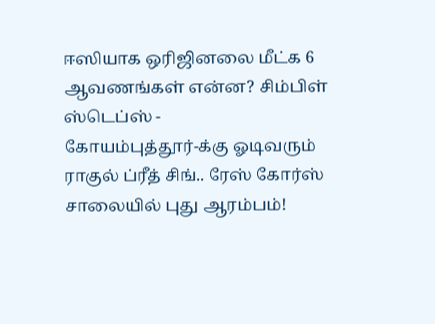ஈஸியாக ஒரிஜினலை மீட்க 6 ஆவணங்கள் என்ன? சிம்பிள் ஸ்டெப்ஸ் -
கோயம்புத்தூர்-க்கு ஓடிவரும் ராகுல் ப்ரீத் சிங்.. ரேஸ் கோர்ஸ் சாலையில் புது ஆரம்பம்!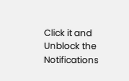Click it and Unblock the Notifications